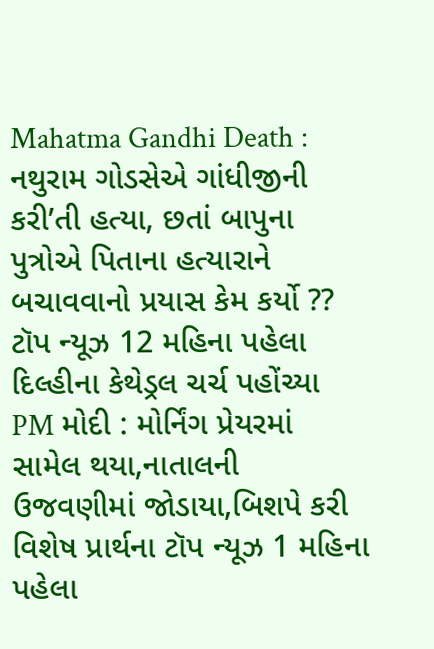Mahatma Gandhi Death : નથુરામ ગોડસેએ ગાંધીજીની કરી’તી હત્યા, છતાં બાપુના પુત્રોએ પિતાના હત્યારાને બચાવવાનો પ્રયાસ કેમ કર્યો ?? ટૉપ ન્યૂઝ 12 મહિના પહેલા
દિલ્હીના કેથેડ્રલ ચર્ચ પહોંચ્યા PM મોદી : મોર્નિંગ પ્રેયરમાં સામેલ થયા,નાતાલની ઉજવણીમાં જોડાયા,બિશપે કરી વિશેષ પ્રાર્થના ટૉપ ન્યૂઝ 1 મહિના પહેલા